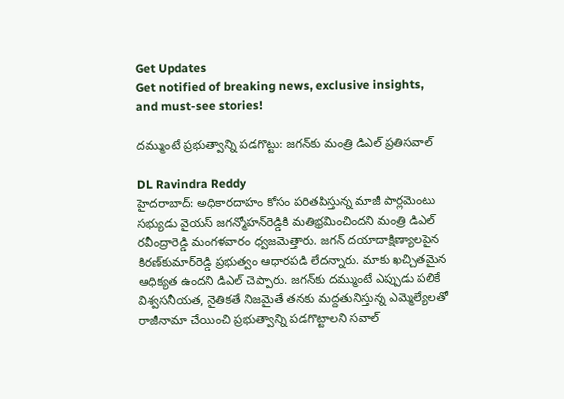Get Updates
Get notified of breaking news, exclusive insights, and must-see stories!

దమ్ముంటే ప్రభుత్వాన్ని పడగొట్టు: జగన్‌కు మంత్రి డిఎల్ ప్రతిసవాల్

DL Ravindra Reddy
హైదరాబాద్: అధికారదాహం కోసం పరితపిస్తున్న మాజీ పార్లమెంటు సభ్యుడు వైయస్ జగన్మోహన్‌రెడ్డికి మతిభ్రమించిందని మంత్రి డిఎల్ రవీంద్రారెడ్డి మంగళవారం ధ్వజమెత్తారు. జగన్ దయాదాక్షిణ్యాలపైన కిరణ్‌కుమార్‌రెడ్డి ప్రభుత్వం ఆధారపడి లేదన్నారు. మాకు ఖచ్చితమైన ఆధిక్యత ఉందని డిఎల్ చెప్పారు. జగన్‌కు దమ్ముంటే ఎప్పుడు పలికే విశ్వసనీయత, నైతికతే నిజమైతే తనకు మద్దతునిస్తున్న ఎమ్మెల్యేలతో రాజీనామా చేయించి ప్రభుత్వాన్ని పడగొట్టాలని సవాల్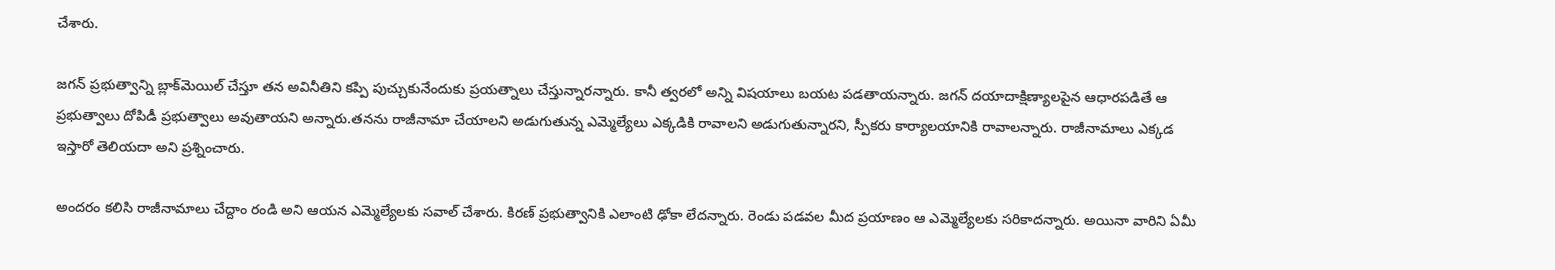చేశారు.

జగన్ ప్రభుత్వాన్ని బ్లాక్‌మెయిల్ చేస్తూ తన అవినీతిని కప్పి పుచ్చుకునేందుకు ప్రయత్నాలు చేస్తున్నారన్నారు. కానీ త్వరలో అన్ని విషయాలు బయట పడతాయన్నారు. జగన్ దయాదాక్షిణ్యాలపైన ఆధారపడితే ఆ ప్రభుత్వాలు దోపిడీ ప్రభుత్వాలు అవుతాయని అన్నారు.తనను రాజీనామా చేయాలని అడుగుతున్న ఎమ్మెల్యేలు ఎక్కడికి రావాలని అడుగుతున్నారని, స్పీకరు కార్యాలయానికి రావాలన్నారు. రాజీనామాలు ఎక్కడ ఇస్తారో తెలియదా అని ప్రశ్నించారు.

అందరం కలిసి రాజీనామాలు చేద్దాం రండి అని ఆయన ఎమ్మెల్యేలకు సవాల్ చేశారు. కిరణ్ ప్రభుత్వానికి ఎలాంటి ఢోకా లేదన్నారు. రెండు పడవల మీద ప్రయాణం ఆ ఎమ్మెల్యేలకు సరికాదన్నారు. అయినా వారిని ఏమీ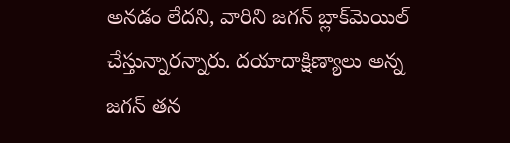అనడం లేదని, వారిని జగన్ బ్లాక్‌మెయిల్ చేస్తున్నారన్నారు. దయాదాక్షిణ్యాలు అన్న జగన్ తన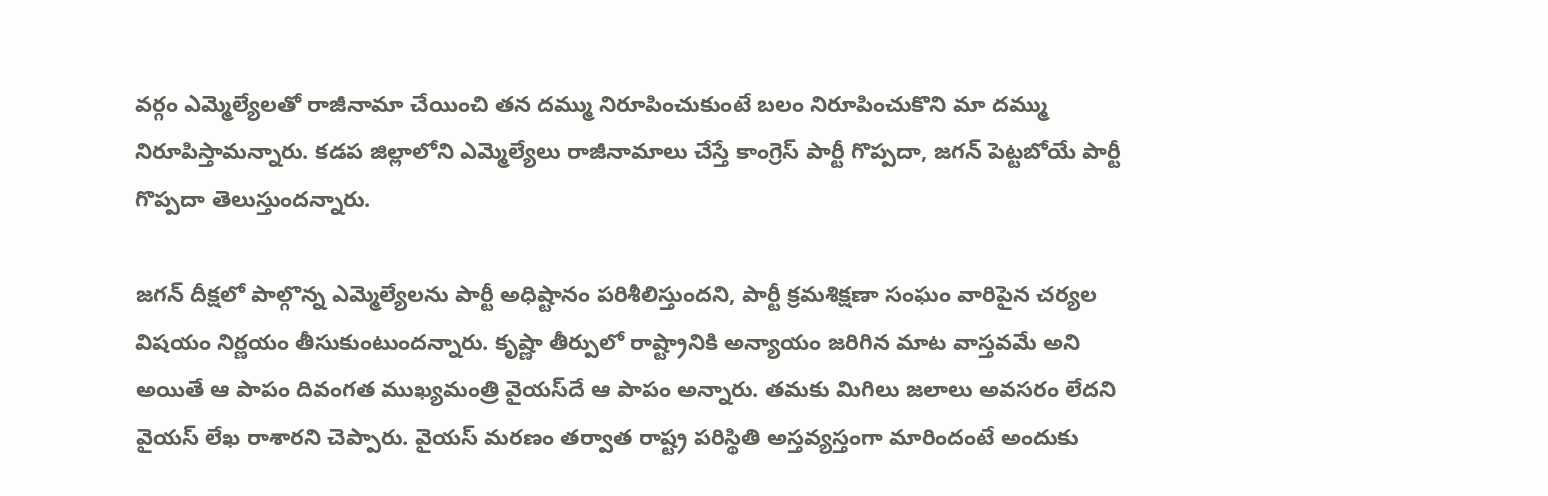వర్గం ఎమ్మెల్యేలతో రాజీనామా చేయించి తన దమ్ము నిరూపించుకుంటే బలం నిరూపించుకొని మా దమ్ము నిరూపిస్తామన్నారు. కడప జిల్లాలోని ఎమ్మెల్యేలు రాజీనామాలు చేస్తే కాంగ్రెస్ పార్టీ గొప్పదా, జగన్ పెట్టబోయే పార్టీ గొప్పదా తెలుస్తుందన్నారు.

జగన్ దీక్షలో పాల్గొన్న ఎమ్మెల్యేలను పార్టీ అధిష్టానం పరిశీలిస్తుందని, పార్టీ క్రమశిక్షణా సంఘం వారిపైన చర్యల విషయం నిర్ణయం తీసుకుంటుందన్నారు. కృష్ణా తీర్పులో రాష్ట్రానికి అన్యాయం జరిగిన మాట వాస్తవమే అని అయితే ఆ పాపం దివంగత ముఖ్యమంత్రి వైయస్‌దే ఆ పాపం అన్నారు. తమకు మిగిలు జలాలు అవసరం లేదని వైయస్ లేఖ రాశారని చెప్పారు. వైయస్ మరణం తర్వాత రాష్ట్ర పరిస్థితి అస్తవ్యస్తంగా మారిందంటే అందుకు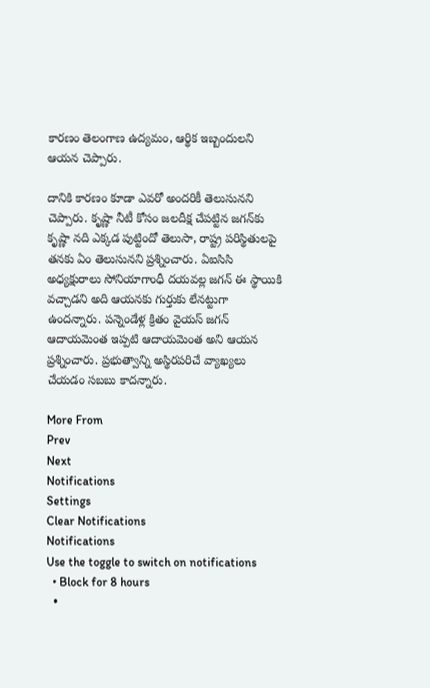కారణం తెలంగాణ ఉద్యమం, ఆర్థిక ఇబ్బందులని ఆయన చెప్పారు.

దానికి కారణం కూడా ఎవరో అందరికీ తెలుసునని చెప్పారు. కృష్ణా నీటీ కోసం జలదీక్ష చేపట్టిన జగన్‌కు కృష్ణా నది ఎక్కడ పుట్టిందో తెలుసా, రాష్ట్ర పరిస్థితులపై తనకు ఏం తెలుసునని ప్రశ్నించారు. ఏఐసిసి అధ్యక్షురాలు సోనియాగాంధీ దయవల్ల జగన్ ఈ స్థాయికి వచ్చాడని అది ఆయనకు గుర్తుకు లేనట్టుగా ఉందన్నారు. పన్నెండేళ్ల క్రితం వైయస్ జగన్ ఆదాయమెంత ఇప్పటి ఆదాయమెంత అని ఆయన ప్రశ్నించారు. ప్రభుత్వాన్ని అస్థిరపరిచే వ్యాఖ్యలు చేయడం సబబు కాదన్నారు.

More From
Prev
Next
Notifications
Settings
Clear Notifications
Notifications
Use the toggle to switch on notifications
  • Block for 8 hours
  •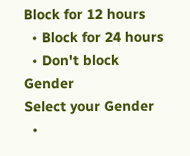Block for 12 hours
  • Block for 24 hours
  • Don't block
Gender
Select your Gender
  •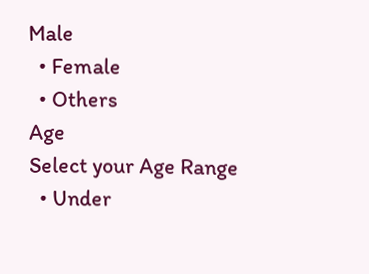Male
  • Female
  • Others
Age
Select your Age Range
  • Under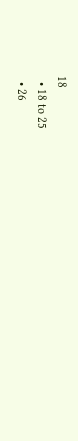18
  • 18 to 25
  • 26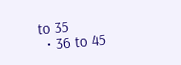to 35
  • 36 to 45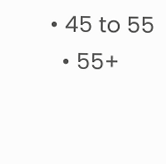• 45 to 55
  • 55+